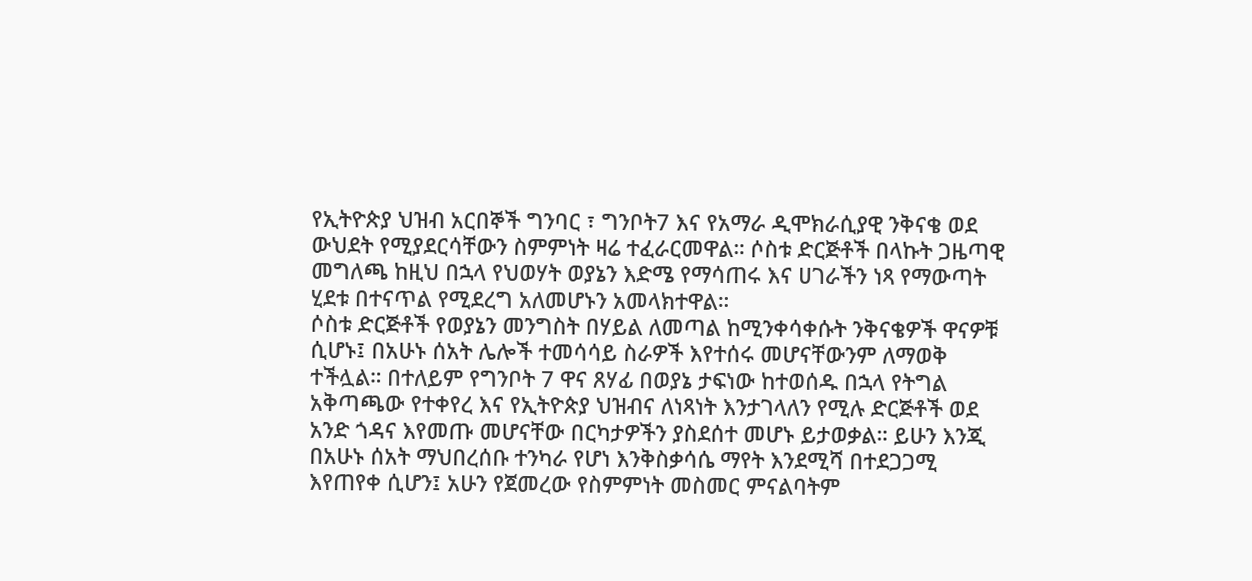የኢትዮጵያ ህዝብ አርበኞች ግንባር ፣ ግንቦት7 እና የአማራ ዲሞክራሲያዊ ንቅናቄ ወደ ውህደት የሚያደርሳቸውን ስምምነት ዛሬ ተፈራርመዋል። ሶስቱ ድርጅቶች በላኩት ጋዜጣዊ መግለጫ ከዚህ በኋላ የህወሃት ወያኔን እድሜ የማሳጠሩ እና ሀገራችን ነጻ የማውጣት ሂደቱ በተናጥል የሚደረግ አለመሆኑን አመላክተዋል።
ሶስቱ ድርጅቶች የወያኔን መንግስት በሃይል ለመጣል ከሚንቀሳቀሱት ንቅናቄዎች ዋናዎቹ ሲሆኑ፤ በአሁኑ ሰአት ሌሎች ተመሳሳይ ስራዎች እየተሰሩ መሆናቸውንም ለማወቅ ተችሏል። በተለይም የግንቦት 7 ዋና ጸሃፊ በወያኔ ታፍነው ከተወሰዱ በኋላ የትግል አቅጣጫው የተቀየረ እና የኢትዮጵያ ህዝብና ለነጻነት እንታገላለን የሚሉ ድርጅቶች ወደ አንድ ጎዳና እየመጡ መሆናቸው በርካታዎችን ያስደሰተ መሆኑ ይታወቃል። ይሁን እንጂ በአሁኑ ሰአት ማህበረሰቡ ተንካራ የሆነ እንቅስቃሳሴ ማየት እንደሚሻ በተደጋጋሚ እየጠየቀ ሲሆን፤ አሁን የጀመረው የስምምነት መስመር ምናልባትም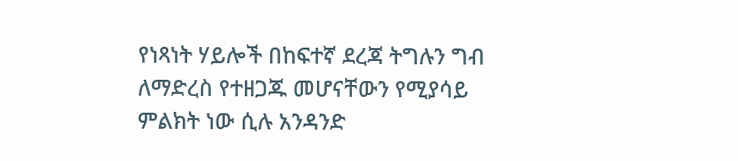የነጻነት ሃይሎች በከፍተኛ ደረጃ ትግሉን ግብ ለማድረስ የተዘጋጁ መሆናቸውን የሚያሳይ ምልክት ነው ሲሉ አንዳንድ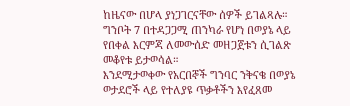ከዜናው በሆላ ያነጋገርናቸው ሰዎች ይገልጻሉ።
ግንቦት 7 በተዳጋጋሚ ጠንካራ የሆነ በወያኔ ላይ የበቀል እርምጃ ለመውሰድ መዘጋጀቱን ሲገልጽ መቆየቱ ይታወሳል።
እንደሚታወቀው የአርበኞች ግንባር ንቅናቄ በወያኔ ወታደሮች ላይ የተለያዩ ጥቃቶችን እየፈጸመ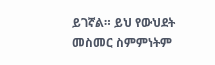ይገኛል። ይህ የውህደት መስመር ስምምነትም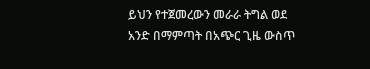ይህን የተጀመረውን መራራ ትግል ወደ አንድ በማምጣት በአጭር ጊዜ ውስጥ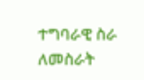ተግባራዊ ስራ ለመስራት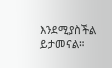እንደሚያስችል ይታመናል።